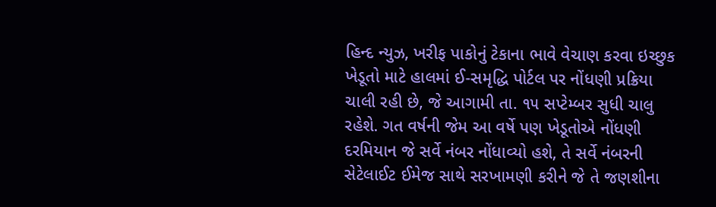હિન્દ ન્યુઝ, ખરીફ પાકોનું ટેકાના ભાવે વેચાણ કરવા ઇચ્છુક ખેડૂતો માટે હાલમાં ઈ-સમૃદ્ધિ પોર્ટલ પર નોંધણી પ્રક્રિયા ચાલી રહી છે, જે આગામી તા. ૧૫ સપ્ટેમ્બર સુધી ચાલુ રહેશે. ગત વર્ષની જેમ આ વર્ષે પણ ખેડૂતોએ નોંધણી દરમિયાન જે સર્વે નંબર નોંધાવ્યો હશે, તે સર્વે નંબરની સેટેલાઈટ ઈમેજ સાથે સરખામણી કરીને જે તે જણશીના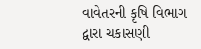વાવેતરની કૃષિ વિભાગ દ્વારા ચકાસણી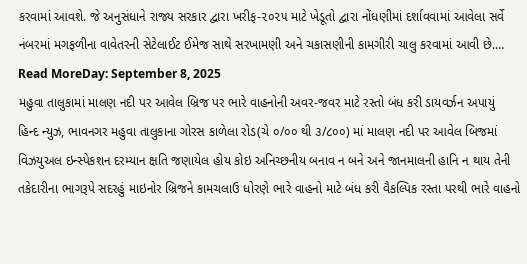કરવામાં આવશે. જે અનુસંધાને રાજ્ય સરકાર દ્વારા ખરીફ-૨૦૨૫ માટે ખેડૂતો દ્વારા નોંધણીમાં દર્શાવવામાં આવેલા સર્વે નંબરમાં મગફળીના વાવેતરની સેટેલાઈટ ઈમેજ સાથે સરખામણી અને ચકાસણીની કામગીરી ચાલુ કરવામાં આવી છે.…
Read MoreDay: September 8, 2025
મહુવા તાલુકામાં માલણ નદી પર આવેલ બ્રિજ પર ભારે વાહનોની અવર-જવર માટે રસ્તો બંધ કરી ડાયવર્ઝન અપાયું
હિન્દ ન્યુઝ, ભાવનગર મહુવા તાલુકાના ગોરસ કાળેલા રોડ(ચે ૦/૦૦ થી ૩/૮૦૦) માં માલણ નદી પર આવેલ બિજમાં વિઝયુઅલ ઇન્સ્પેકશન દરમ્યાન ક્ષતિ જણાયેલ હોય કોઇ અનિચ્છનીય બનાવ ન બને અને જાનમાલની હાનિ ન થાય તેની તકેદારીના ભાગરૂપે સદરહું માઇનોર બ્રિજને કામચલાઉ ધોરણે ભારે વાહનો માટે બંધ કરી વૈકલ્પિક રસ્તા પરથી ભારે વાહનો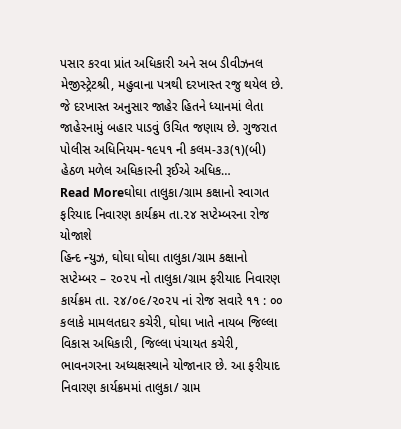પસાર કરવા પ્રાંત અધિકારી અને સબ ડીવીઝનલ મેજીસ્ટ્રેટશ્રી, મહુવાના પત્રથી દરખાસ્ત રજુ થયેલ છે. જે દરખાસ્ત અનુસાર જાહેર હિતને ધ્યાનમાં લેતા જાહેરનામું બહાર પાડવું ઉચિત જણાય છે. ગુજરાત પોલીસ અધિનિયમ-૧૯૫૧ ની કલમ-૩૩(૧)(બી) હેઠળ મળેલ અધિકારની રૂઈએ અધિક…
Read Moreઘોઘા તાલુકા/ગ્રામ કક્ષાનો સ્વાગત ફરિયાદ નિવારણ કાર્યક્રમ તા.૨૪ સપ્ટેમ્બરના રોજ યોજાશે
હિન્દ ન્યુઝ, ઘોઘા ઘોઘા તાલુકા/ગ્રામ કક્ષાનો સપ્ટેમ્બર – ૨૦૨૫ નો તાલુકા/ગ્રામ ફરીયાદ નિવારણ કાર્યક્રમ તા. ૨૪/૦૯/૨૦૨૫ નાં રોજ સવારે ૧૧ : ૦૦ કલાકે મામલતદાર કચેરી, ઘોઘા ખાતે નાયબ જિલ્લા વિકાસ અધિકારી, જિલ્લા પંચાયત કચેરી, ભાવનગરના અધ્યક્ષસ્થાને યોજાનાર છે. આ ફરીયાદ નિવારણ કાર્યક્રમમાં તાલુકા/ ગ્રામ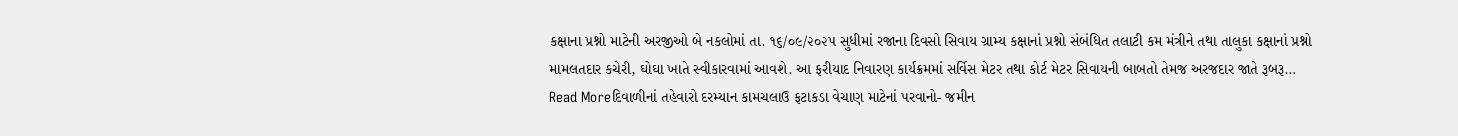કક્ષાના પ્રશ્નો માટેની અરજીઓ બે નકલોમાં તા. ૧૬/૦૯/૨૦૨૫ સુધીમાં રજાના દિવસો સિવાય ગ્રામ્ય કક્ષાનાં પ્રશ્નો સંબંધિત તલાટી કમ મંત્રીને તથા તાલુકા કક્ષાનાં પ્રશ્નો મામલતદાર કચેરી, ઘોઘા ખાતે સ્વીકારવામાં આવશે. આ ફરીયાદ નિવારણ કાર્યક્રમમાં સર્વિસ મેટર તથા કોર્ટ મેટર સિવાયની બાબતો તેમજ અરજદાર જાતે રૂબરૂ…
Read Moreદિવાળીનાં તહેવારો દરમ્યાન કામચલાઉ ફટાકડા વેચાણ માટેનાં પરવાનો- જમીન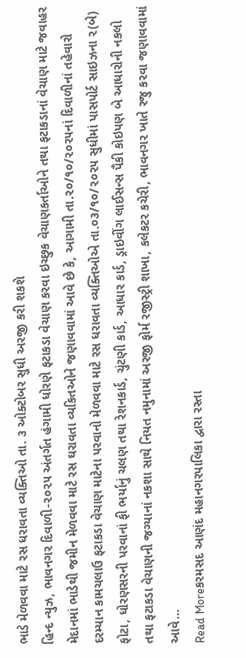ભાડે મેળવવા માટે રસ ધરાવતા વ્યક્તિઓ તા. ૩ ઓક્ટોબર સુધી અરજી કરી શકશે
હિન્દ ન્યુઝ, ભાવનગર દિવાળી-૨૦૨૫ અંતર્ગત હંગામી ધોરણે ફટાકડા વેચાણ કરવા ઇચ્છુક વેચાણકર્તાઓને તથા ફટાકડાનાં વેચાણ માટે જવાહર મેદાનમાં ભાડેથી જમીન મેળવવા માટે રસ ઘરાવતા વ્યકિતઓને જણાવવામાં આવે છે કે, આગામી તા.૨૦/૧૦/૨૦૨૫નાં દિવાળીનાં તહેવારો દરમ્યાન કામચલાઉ ફટાકડા વેચાણ માટેના પરવાનો મેળવવા માટે રસ ધરાવતા વ્યક્તિઓએ તા.૦૩/૧૦/૨૦૨૫ સુધીમાં પાસપોર્ટ સાઇઝના ૨(બે) ફોટા, ધોરણસરની પરવાનાં ફી ભર્યાનું ચલણ તથા રેશનકાર્ડ, ચુંટણી કાર્ડ, આધાર કાર્ડ, ડ્રાઇવીંગ લાઈસન્સ પૈકી કોઇપણ બે આધારોની નકલો તથા ફટાકડા વેચાણની જગ્યાનાં નકશા સાથે નિયત નમુનામાં અરજી ફોર્મ રજીસ્ટ્રી શાખા, કલેકટર કચેરી, ભાવનગર ખાતે રજુ કરવા જણાવવામાં આવે…
Read Moreકરમસદ આણંદ મહાનગરપાલિકા દ્વારા રસ્તા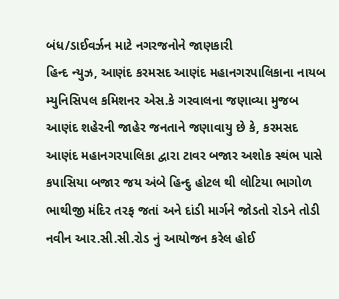બંધ/ડાઈવર્ઝન માટે નગરજનોને જાણકારી
હિન્દ ન્યુઝ, આણંદ કરમસદ આણંદ મહાનગરપાલિકાના નાયબ મ્યુનિસિપલ કમિશનર એસ.કે ગરવાલના જણાવ્યા મુજબ આણંદ શહેરની જાહેર જનતાને જણાવાયુ છે કે, કરમસદ આણંદ મહાનગરપાલિકા દ્વારા ટાવર બજાર અશોક સ્થંભ પાસે કપાસિયા બજાર જય અંબે હિન્દુ હોટલ થી લોટિયા ભાગોળ ભાથીજી મંદિર તરફ જતાં અને દાંડી માર્ગને જોડતો રોડને તોડી નવીન આર.સી.સી.રોડ નું આયોજન કરેલ હોઈ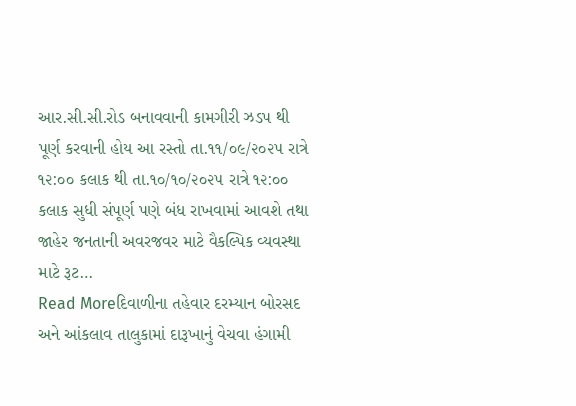આર.સી.સી.રોડ બનાવવાની કામગીરી ઝડપ થી પૂર્ણ કરવાની હોય આ રસ્તો તા.૧૧/૦૯/૨૦૨૫ રાત્રે ૧૨:૦૦ કલાક થી તા.૧૦/૧૦/૨૦૨૫ રાત્રે ૧૨:૦૦ કલાક સુધી સંપૂર્ણ પણે બંધ રાખવામાં આવશે તથા જાહેર જનતાની અવરજવર માટે વૈકલ્પિક વ્યવસ્થા માટે રૂટ…
Read Moreદિવાળીના તહેવાર દરમ્યાન બોરસદ અને આંકલાવ તાલુકામાં દારૂખાનું વેચવા હંગામી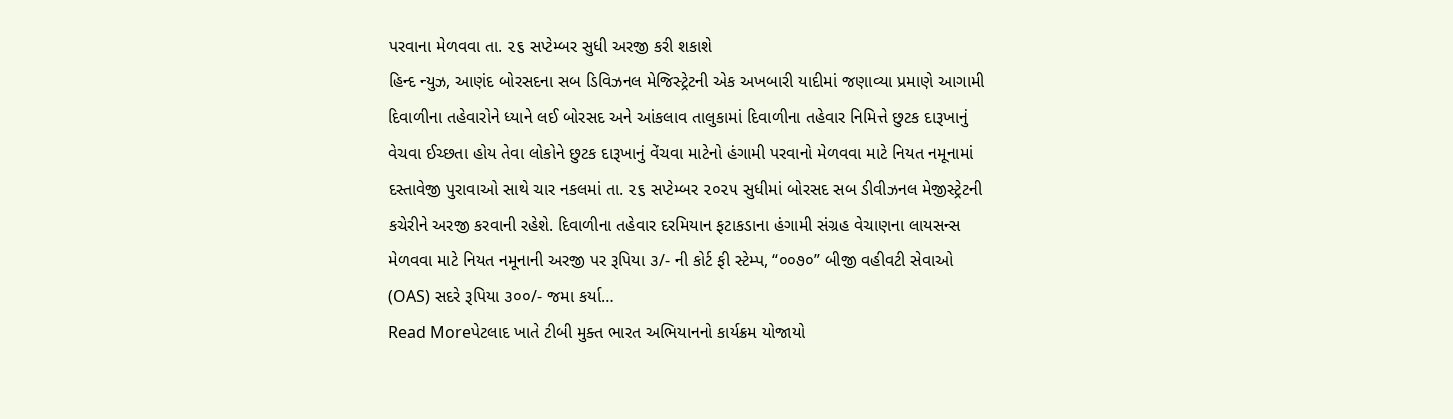પરવાના મેળવવા તા. ૨૬ સપ્ટેમ્બર સુધી અરજી કરી શકાશે
હિન્દ ન્યુઝ, આણંદ બોરસદના સબ ડિવિઝનલ મેજિસ્ટ્રેટની એક અખબારી યાદીમાં જણાવ્યા પ્રમાણે આગામી દિવાળીના તહેવારોને ધ્યાને લઈ બોરસદ અને આંકલાવ તાલુકામાં દિવાળીના તહેવાર નિમિત્તે છુટક દારૂખાનું વેચવા ઈચ્છતા હોય તેવા લોકોને છુટક દારૂખાનું વેંચવા માટેનો હંગામી પરવાનો મેળવવા માટે નિયત નમૂનામાં દસ્તાવેજી પુરાવાઓ સાથે ચાર નકલમાં તા. ૨૬ સપ્ટેમ્બર ૨૦૨૫ સુધીમાં બોરસદ સબ ડીવીઝનલ મેજીસ્ટ્રેટની કચેરીને અરજી કરવાની રહેશે. દિવાળીના તહેવાર દરમિયાન ફટાકડાના હંગામી સંગ્રહ વેચાણના લાયસન્સ મેળવવા માટે નિયત નમૂનાની અરજી પર રૂપિયા ૩/- ની કોર્ટ ફી સ્ટેમ્પ, “૦૦૭૦” બીજી વહીવટી સેવાઓ (OAS) સદરે રૂપિયા ૩૦૦/- જમા કર્યા…
Read Moreપેટલાદ ખાતે ટીબી મુક્ત ભારત અભિયાનનો કાર્યક્રમ યોજાયો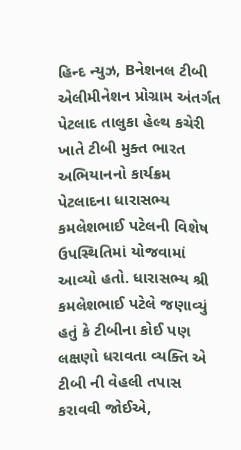હિન્દ ન્યુઝ, Bનેશનલ ટીબી એલીમીનેશન પ્રોગ્રામ અંતર્ગત પેટલાદ તાલુકા હેલ્થ કચેરી ખાતે ટીબી મુક્ત ભારત અભિયાનનો કાર્યક્રમ પેટલાદના ધારાસભ્ય કમલેશભાઈ પટેલની વિશેષ ઉપસ્થિતિમાં યોજવામાં આવ્યો હતો. ધારાસભ્ય શ્રી કમલેશભાઈ પટેલે જણાવ્યું હતું કે ટીબીના કોઈ પણ લક્ષણો ધરાવતા વ્યક્તિ એ ટીબી ની વેહલી તપાસ કરાવવી જોઈએ,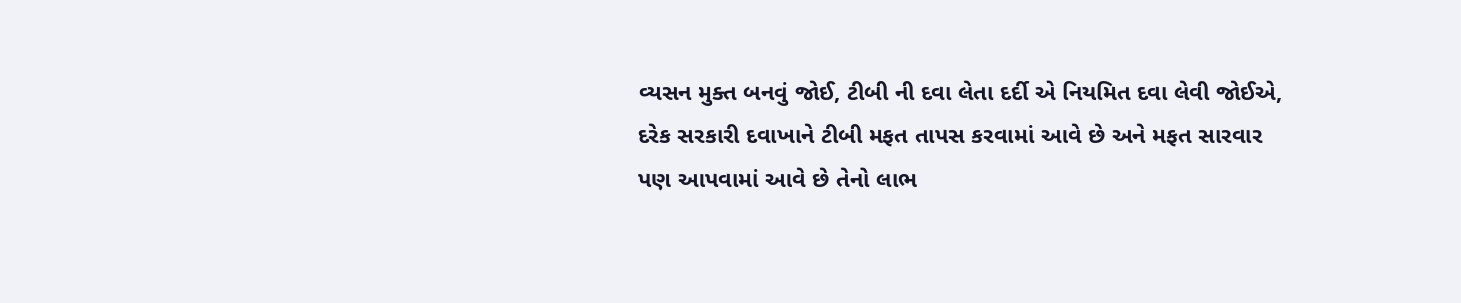વ્યસન મુક્ત બનવું જોઈ, ટીબી ની દવા લેતા દર્દી એ નિયમિત દવા લેવી જોઈએ, દરેક સરકારી દવાખાને ટીબી મફત તાપસ કરવામાં આવે છે અને મફત સારવાર પણ આપવામાં આવે છે તેનો લાભ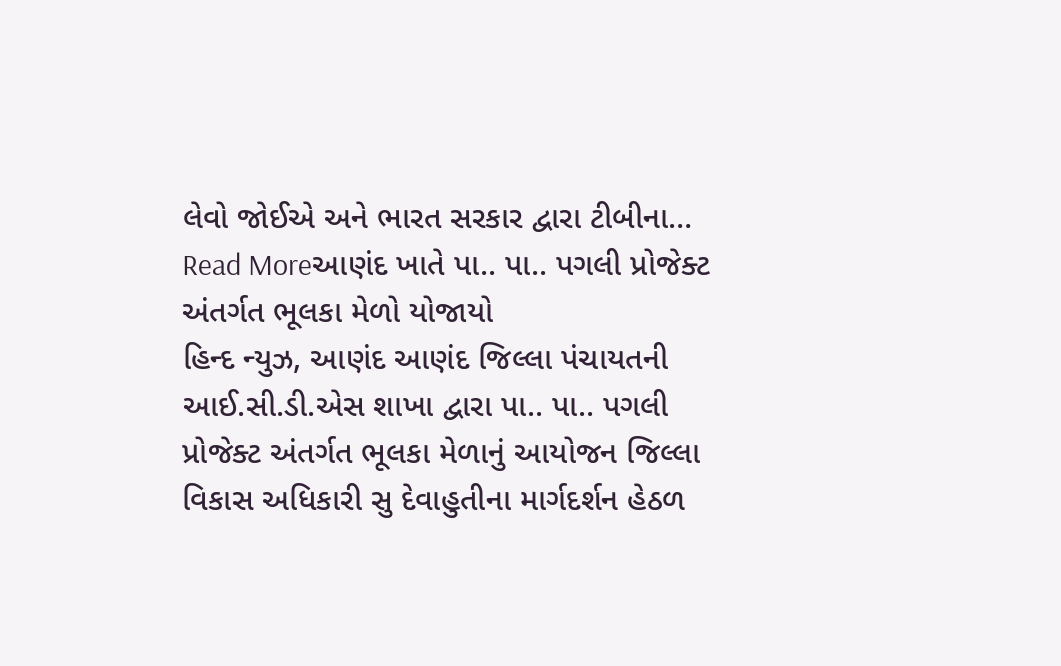લેવો જોઈએ અને ભારત સરકાર દ્વારા ટીબીના…
Read Moreઆણંદ ખાતે પા.. પા.. પગલી પ્રોજેક્ટ અંતર્ગત ભૂલકા મેળો યોજાયો
હિન્દ ન્યુઝ, આણંદ આણંદ જિલ્લા પંચાયતની આઈ.સી.ડી.એસ શાખા દ્વારા પા.. પા.. પગલી પ્રોજેક્ટ અંતર્ગત ભૂલકા મેળાનું આયોજન જિલ્લા વિકાસ અધિકારી સુ દેવાહુતીના માર્ગદર્શન હેઠળ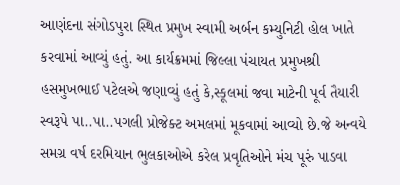આણંદના સંગોડપુરા સ્થિત પ્રમુખ સ્વામી અર્બન કમ્યુનિટી હોલ ખાતે કરવામાં આવ્યું હતું. આ કાર્યક્રમમાં જિલ્લા પંચાયત પ્રમુખશ્રી હસમુખભાઈ પટેલએ જણાવ્યું હતું કે,સ્કૂલમાં જવા માટેની પૂર્વ તૈયારી સ્વરૂપે પા..પા..પગલી પ્રોજેક્ટ અમલમાં મૂકવામાં આવ્યો છે.જે અન્વયે સમગ્ર વર્ષ દરમિયાન ભુલકાઓએ કરેલ પ્રવૃતિઓને મંચ પૂરું પાડવા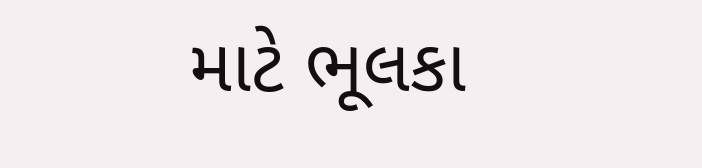માટે ભૂલકા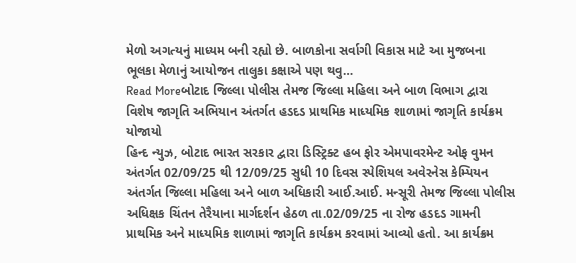મેળો અગત્યનું માધ્યમ બની રહ્યો છે. બાળકોના સર્વાગી વિકાસ માટે આ મુજબના ભૂલકા મેળાનું આયોજન તાલુકા કક્ષાએ પણ થવુ…
Read Moreબોટાદ જિલ્લા પોલીસ તેમજ જિલ્લા મહિલા અને બાળ વિભાગ દ્વારા વિશેષ જાગૃતિ અભિયાન અંતર્ગત હડદડ પ્રાથમિક માધ્યમિક શાળામાં જાગૃતિ કાર્યક્રમ યોજાયો
હિન્દ ન્યુઝ, બોટાદ ભારત સરકાર દ્વારા ડિસ્ટ્રિક્ટ હબ ફોર એમપાવરમેન્ટ ઓફ વુમન અંતર્ગત 02/09/25 થી 12/09/25 સુધી 10 દિવસ સ્પેશિયલ અવેરનેસ કેમ્પિયન અંતર્ગત જિલ્લા મહિલા અને બાળ અધિકારી આઈ.આઈ. મન્સૂરી તેમજ જિલ્લા પોલીસ અધિક્ષક ચિંતન તેરૈયાના માર્ગદર્શન હેઠળ તા.02/09/25 ના રોજ હડદડ ગામની પ્રાથમિક અને માધ્યમિક શાળામાં જાગૃતિ કાર્યક્રમ કરવામાં આવ્યો હતો. આ કાર્યક્રમ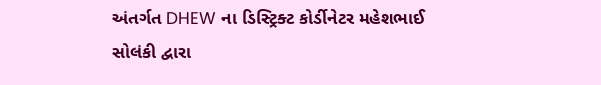અંતર્ગત DHEW ના ડિસ્ટ્રિક્ટ કોર્ડીનેટર મહેશભાઈ સોલંકી દ્વારા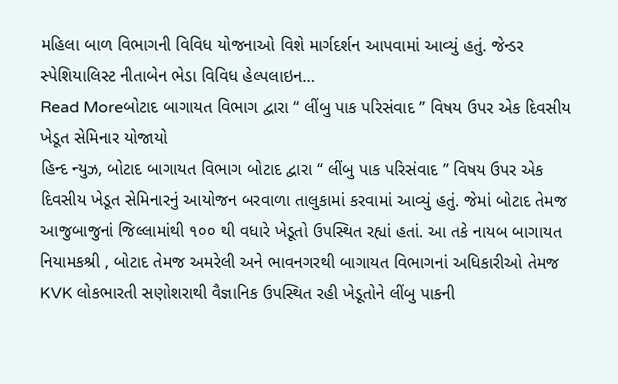મહિલા બાળ વિભાગની વિવિધ યોજનાઓ વિશે માર્ગદર્શન આપવામાં આવ્યું હતું. જેન્ડર સ્પેશિયાલિસ્ટ નીતાબેન ભેડા વિવિધ હેલ્પલાઇન…
Read Moreબોટાદ બાગાયત વિભાગ દ્વારા “ લીંબુ પાક પરિસંવાદ ” વિષય ઉપર એક દિવસીય ખેડૂત સેમિનાર યોજાયો
હિન્દ ન્યુઝ, બોટાદ બાગાયત વિભાગ બોટાદ દ્વારા “ લીંબુ પાક પરિસંવાદ ” વિષય ઉપર એક દિવસીય ખેડૂત સેમિનારનું આયોજન બરવાળા તાલુકામાં કરવામાં આવ્યું હતું. જેમાં બોટાદ તેમજ આજુબાજુનાં જિલ્લામાંથી ૧૦૦ થી વધારે ખેડૂતો ઉપસ્થિત રહ્યાં હતાં. આ તકે નાયબ બાગાયત નિયામકશ્રી , બોટાદ તેમજ અમરેલી અને ભાવનગરથી બાગાયત વિભાગનાં અધિકારીઓ તેમજ KVK લોકભારતી સણોશરાથી વૈજ્ઞાનિક ઉપસ્થિત રહી ખેડૂતોને લીંબુ પાકની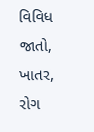વિવિધ જાતો, ખાતર, રોગ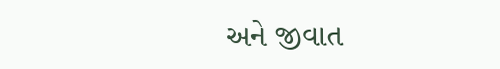અને જીવાત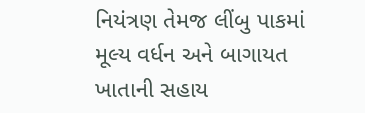નિયંત્રણ તેમજ લીંબુ પાકમાં મૂલ્ય વર્ધન અને બાગાયત ખાતાની સહાય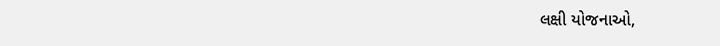લક્ષી યોજનાઓ,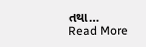તથા…
Read More